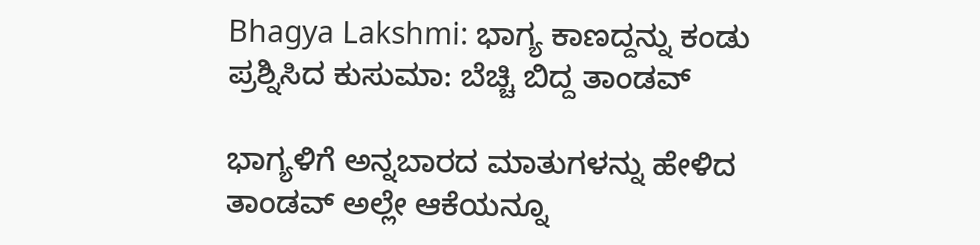Bhagya Lakshmi: ಭಾಗ್ಯ ಕಾಣದ್ದನ್ನು ಕಂಡು ಪ್ರಶ್ನಿಸಿದ ಕುಸುಮಾ: ಬೆಚ್ಚಿ ಬಿದ್ದ ತಾಂಡವ್

ಭಾಗ್ಯಳಿಗೆ ಅನ್ನಬಾರದ ಮಾತುಗಳನ್ನು ಹೇಳಿದ ತಾಂಡವ್ ಅಲ್ಲೇ ಆಕೆಯನ್ನೂ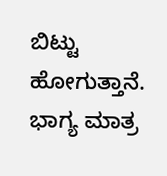ಬಿಟ್ಟು ಹೋಗುತ್ತಾನೆ. ಭಾಗ್ಯ ಮಾತ್ರ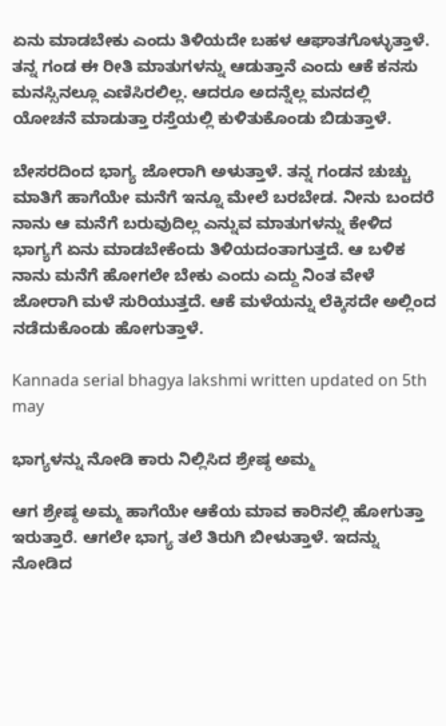ಏನು ಮಾಡಬೇಕು ಎಂದು ತಿಳಿಯದೇ ಬಹಳ ಆಘಾತಗೊಳ್ಳುತ್ತಾಳೆ. ತನ್ನ ಗಂಡ ಈ ರೀತಿ ಮಾತುಗಳನ್ನು ಆಡುತ್ತಾನೆ ಎಂದು ಆಕೆ ಕನಸು ಮನಸ್ಸಿನಲ್ಲೂ ಎಣಿಸಿರಲಿಲ್ಲ. ಆದರೂ ಅದನ್ನೆಲ್ಲ ಮನದಲ್ಲಿ ಯೋಚನೆ ಮಾಡುತ್ತಾ ರಸ್ತೆಯಲ್ಲಿ ಕುಳಿತುಕೊಂಡು ಬಿಡುತ್ತಾಳೆ.

ಬೇಸರದಿಂದ ಭಾಗ್ಯ ಜೋರಾಗಿ ಅಳುತ್ತಾಳೆ. ತನ್ನ ಗಂಡನ ಚುಚ್ಚು ಮಾತಿಗೆ ಹಾಗೆಯೇ ಮನೆಗೆ ಇನ್ನೂ ಮೇಲೆ ಬರಬೇಡ. ನೀನು ಬಂದರೆ ನಾನು ಆ ಮನೆಗೆ ಬರುವುದಿಲ್ಲ ಎನ್ನುವ ಮಾತುಗಳನ್ನು ಕೇಳಿದ ಭಾಗ್ಯಗೆ ಏನು ಮಾಡಬೇಕೆಂದು ತಿಳಿಯದಂತಾಗುತ್ತದೆ. ಆ ಬಳಿಕ ನಾನು ಮನೆಗೆ ಹೋಗಲೇ ಬೇಕು ಎಂದು ಎದ್ದು ನಿಂತ ವೇಳೆ ಜೋರಾಗಿ ಮಳೆ ಸುರಿಯುತ್ತದೆ. ಆಕೆ ಮಳೆಯನ್ನು ಲೆಕ್ಕಿಸದೇ ಅಲ್ಲಿಂದ ನಡೆದುಕೊಂಡು ಹೋಗುತ್ತಾಳೆ.

Kannada serial bhagya lakshmi written updated on 5th may

ಭಾಗ್ಯಳನ್ನು ನೋಡಿ ಕಾರು ನಿಲ್ಲಿಸಿದ ಶ್ರೇಷ್ಠ ಅಮ್ಮ

ಆಗ ಶ್ರೇಷ್ಠ ಅಮ್ಮ ಹಾಗೆಯೇ ಆಕೆಯ ಮಾವ ಕಾರಿನಲ್ಲಿ ಹೋಗುತ್ತಾ ಇರುತ್ತಾರೆ. ಆಗಲೇ ಭಾಗ್ಯ ತಲೆ ತಿರುಗಿ ಬೀಳುತ್ತಾಳೆ. ಇದನ್ನು ನೋಡಿದ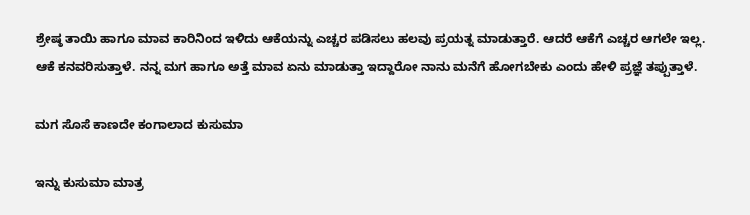ಶ್ರೇಷ್ಠ ತಾಯಿ ಹಾಗೂ ಮಾವ ಕಾರಿನಿಂದ ಇಳಿದು ಆಕೆಯನ್ನು ಎಚ್ಚರ ಪಡಿಸಲು ಹಲವು ಪ್ರಯತ್ನ ಮಾಡುತ್ತಾರೆ. ಆದರೆ ಆಕೆಗೆ ಎಚ್ಚರ ಆಗಲೇ ಇಲ್ಲ. ಆಕೆ ಕನವರಿಸುತ್ತಾಳೆ. ನನ್ನ ಮಗ ಹಾಗೂ ಅತ್ತೆ ಮಾವ ಏನು ಮಾಡುತ್ತಾ ಇದ್ದಾರೋ ನಾನು ಮನೆಗೆ ಹೋಗಬೇಕು ಎಂದು ಹೇಳಿ ಪ್ರಜ್ಞೆ ತಪ್ಪುತ್ತಾಳೆ.

ಮಗ ಸೊಸೆ ಕಾಣದೇ ಕಂಗಾಲಾದ ಕುಸುಮಾ

ಇನ್ನು ಕುಸುಮಾ ಮಾತ್ರ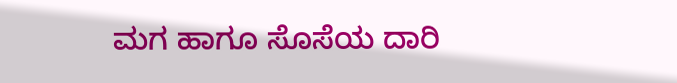ಮಗ ಹಾಗೂ ಸೊಸೆಯ ದಾರಿ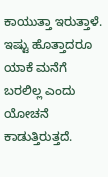ಕಾಯುತ್ತಾ ಇರುತ್ತಾಳೆ. ಇಷ್ಟು ಹೊತ್ತಾದರೂ ಯಾಕೆ ಮನೆಗೆ ಬರಲಿಲ್ಲ ಎಂದು ಯೋಚನೆ ಕಾಡುತ್ತಿರುತ್ತದೆ.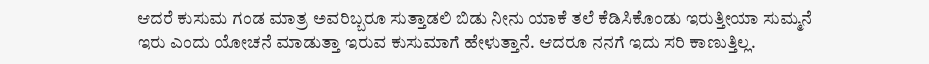ಆದರೆ ಕುಸುಮ ಗಂಡ ಮಾತ್ರ ಅವರಿಬ್ಬರೂ ಸುತ್ತಾಡಲಿ ಬಿಡು ನೀನು ಯಾಕೆ ತಲೆ ಕೆಡಿಸಿಕೊಂಡು ಇರುತ್ತೀಯಾ ಸುಮ್ಮನೆ ಇರು ಎಂದು ಯೋಚನೆ ಮಾಡುತ್ತಾ ಇರುವ ಕುಸುಮಾಗೆ ಹೇಳುತ್ತಾನೆ. ಆದರೂ ನನಗೆ ಇದು ಸರಿ ಕಾಣುತ್ತಿಲ್ಲ.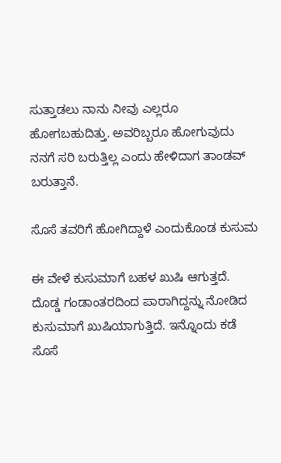ಸುತ್ತಾಡಲು ನಾನು ನೀವು ಎಲ್ಲರೂ ಹೋಗಬಹುದಿತ್ತು. ಅವರಿಬ್ಬರೂ ಹೋಗುವುದು ನನಗೆ ಸರಿ ಬರುತ್ತಿಲ್ಲ ಎಂದು ಹೇಳಿದಾಗ ತಾಂಡವ್ ಬರುತ್ತಾನೆ.

ಸೊಸೆ ತವರಿಗೆ ಹೋಗಿದ್ದಾಳೆ ಎಂದುಕೊಂಡ ಕುಸುಮ

ಈ ವೇಳೆ ಕುಸುಮಾಗೆ ಬಹಳ ಖುಷಿ ಆಗುತ್ತದೆ. ದೊಡ್ಡ ಗಂಡಾಂತರದಿಂದ ಪಾರಾಗಿದ್ದನ್ನು ನೋಡಿದ ಕುಸುಮಾಗೆ ಖುಷಿಯಾಗುತ್ತಿದೆ. ಇನ್ನೊಂದು ಕಡೆ ಸೊಸೆ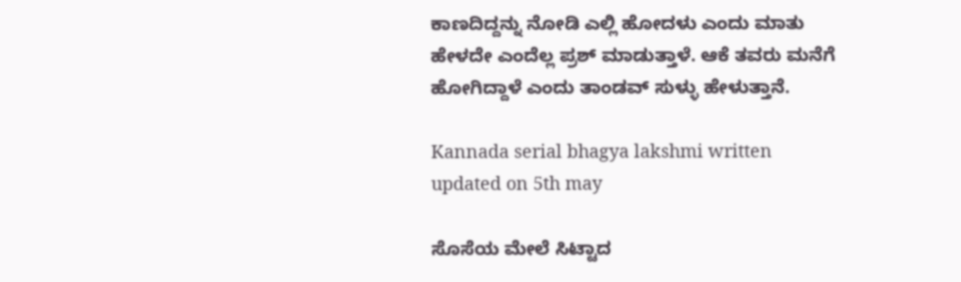ಕಾಣದಿದ್ದನ್ನು ನೋಡಿ ಎಲ್ಲಿ ಹೋದಳು ಎಂದು ಮಾತು ಹೇಳದೇ ಎಂದೆಲ್ಲ ಪ್ರಶ್ ಮಾಡುತ್ತಾಳೆ. ಆಕೆ ತವರು ಮನೆಗೆ ಹೋಗಿದ್ದಾಳೆ ಎಂದು ತಾಂಡವ್ ಸುಳ್ಳು ಹೇಳುತ್ತಾನೆ.

Kannada serial bhagya lakshmi written updated on 5th may

ಸೊಸೆಯ ಮೇಲೆ ಸಿಟ್ಟಾದ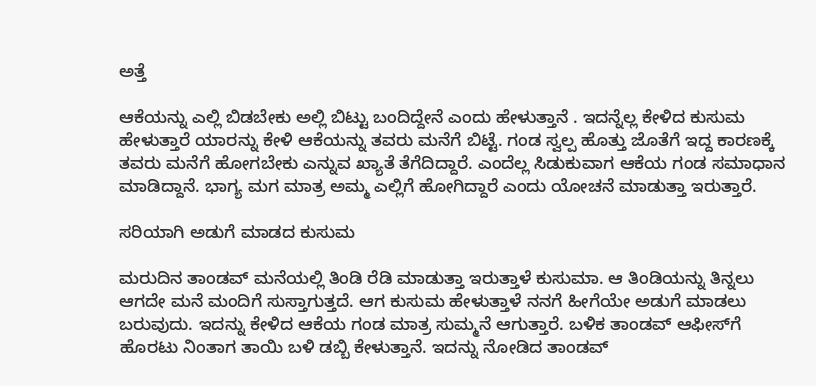ಅತ್ತೆ

ಆಕೆಯನ್ನು ಎಲ್ಲಿ ಬಿಡಬೇಕು ಅಲ್ಲಿ ಬಿಟ್ಟು ಬಂದಿದ್ದೇನೆ ಎಂದು ಹೇಳುತ್ತಾನೆ . ಇದನ್ನೆಲ್ಲ ಕೇಳಿದ ಕುಸುಮ ಹೇಳುತ್ತಾರೆ ಯಾರನ್ನು ಕೇಳಿ ಆಕೆಯನ್ನು ತವರು ಮನೆಗೆ ಬಿಟ್ಟೆ. ಗಂಡ ಸ್ವಲ್ಪ ಹೊತ್ತು ಜೊತೆಗೆ ಇದ್ದ ಕಾರಣಕ್ಕೆ ತವರು ಮನೆಗೆ ಹೋಗಬೇಕು ಎನ್ನುವ ಖ್ಯಾತೆ ತೆಗೆದಿದ್ದಾರೆ. ಎಂದೆಲ್ಲ ಸಿಡುಕುವಾಗ ಆಕೆಯ ಗಂಡ ಸಮಾಧಾನ ಮಾಡಿದ್ದಾನೆ. ಭಾಗ್ಯ ಮಗ ಮಾತ್ರ ಅಮ್ಮ ಎಲ್ಲಿಗೆ ಹೋಗಿದ್ದಾರೆ ಎಂದು ಯೋಚನೆ ಮಾಡುತ್ತಾ ಇರುತ್ತಾರೆ.

ಸರಿಯಾಗಿ ಅಡುಗೆ ಮಾಡದ ಕುಸುಮ

ಮರುದಿನ ತಾಂಡವ್ ಮನೆಯಲ್ಲಿ ತಿಂಡಿ ರೆಡಿ ಮಾಡುತ್ತಾ ಇರುತ್ತಾಳೆ ಕುಸುಮಾ. ಆ ತಿಂಡಿಯನ್ನು ತಿನ್ನಲು ಆಗದೇ ಮನೆ ಮಂದಿಗೆ ಸುಸ್ತಾಗುತ್ತದೆ. ಆಗ ಕುಸುಮ ಹೇಳುತ್ತಾಳೆ ನನಗೆ ಹೀಗೆಯೇ ಅಡುಗೆ ಮಾಡಲು ಬರುವುದು. ಇದನ್ನು ಕೇಳಿದ ಆಕೆಯ ಗಂಡ ಮಾತ್ರ ಸುಮ್ಮನೆ ಆಗುತ್ತಾರೆ. ಬಳಿಕ ತಾಂಡವ್ ಆಫೀಸ್‌ಗೆ ಹೊರಟು ನಿಂತಾಗ ತಾಯಿ ಬಳಿ ಡಬ್ಬಿ ಕೇಳುತ್ತಾನೆ. ಇದನ್ನು ನೋಡಿದ ತಾಂಡವ್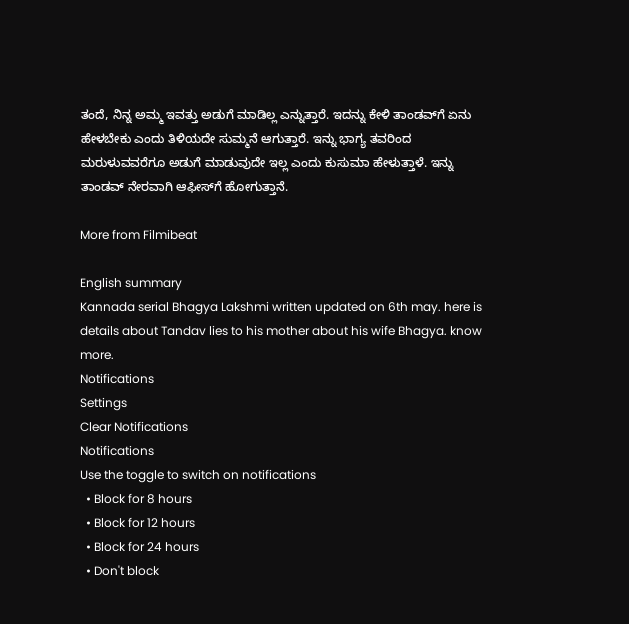ತಂದೆ, ನಿನ್ನ ಅಮ್ಮ ಇವತ್ತು ಅಡುಗೆ ಮಾಡಿಲ್ಲ ಎನ್ನುತ್ತಾರೆ. ಇದನ್ನು ಕೇಳಿ ತಾಂಡವ್‌ಗೆ ಏನು ಹೇಳಬೇಕು ಎಂದು ತಿಳಿಯದೇ ಸುಮ್ಮನೆ ಆಗುತ್ತಾರೆ. ಇನ್ನು ಭಾಗ್ಯ ತವರಿಂದ ಮರುಳುವವರೆಗೂ ಅಡುಗೆ ಮಾಡುವುದೇ ಇಲ್ಲ ಎಂದು ಕುಸುಮಾ ಹೇಳುತ್ತಾಳೆ. ಇನ್ನು ತಾಂಡವ್ ನೇರವಾಗಿ ಆಫೀಸ್‌ಗೆ ಹೋಗುತ್ತಾನೆ.

More from Filmibeat

English summary
Kannada serial Bhagya Lakshmi written updated on 6th may. here is details about Tandav lies to his mother about his wife Bhagya. know more.
Notifications
Settings
Clear Notifications
Notifications
Use the toggle to switch on notifications
  • Block for 8 hours
  • Block for 12 hours
  • Block for 24 hours
  • Don't block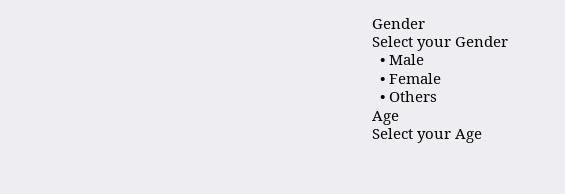Gender
Select your Gender
  • Male
  • Female
  • Others
Age
Select your Age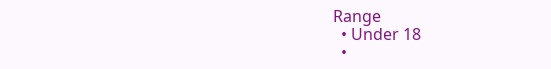Range
  • Under 18
  •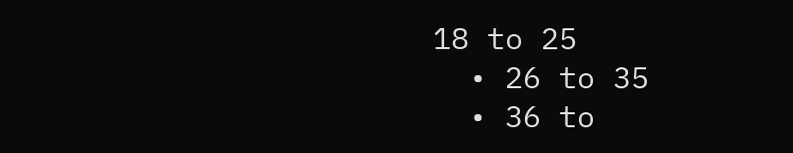18 to 25
  • 26 to 35
  • 36 to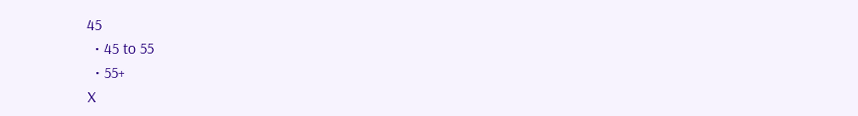45
  • 45 to 55
  • 55+
X